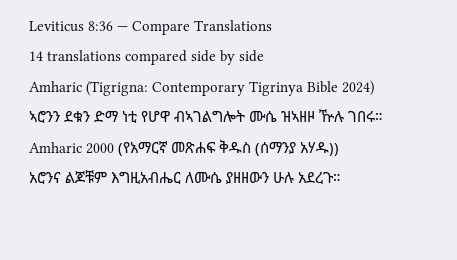Leviticus 8:36 — Compare Translations
14 translations compared side by side
Amharic (Tigrigna: Contemporary Tigrinya Bible 2024)
ኣሮንን ደቁን ድማ ነቲ የሆዋ ብኣገልግሎት ሙሴ ዝኣዘዞ ዅሉ ገበሩ።
Amharic 2000 (የአማርኛ መጽሐፍ ቅዱስ (ሰማንያ አሃዱ))
አሮንና ልጆቹም እግዚአብሔር ለሙሴ ያዘዘውን ሁሉ አደረጉ።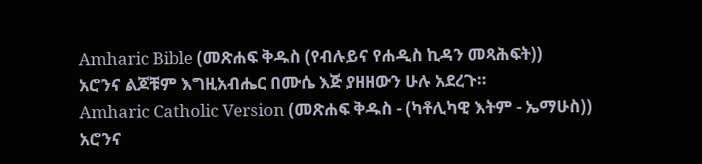Amharic Bible (መጽሐፍ ቅዱስ (የብሉይና የሐዲስ ኪዳን መጻሕፍት))
አሮንና ልጆቹም እግዚአብሔር በሙሴ እጅ ያዘዘውን ሁሉ አደረጉ።
Amharic Catholic Version (መጽሐፍ ቅዱስ - (ካቶሊካዊ እትም - ኤማሁስ))
አሮንና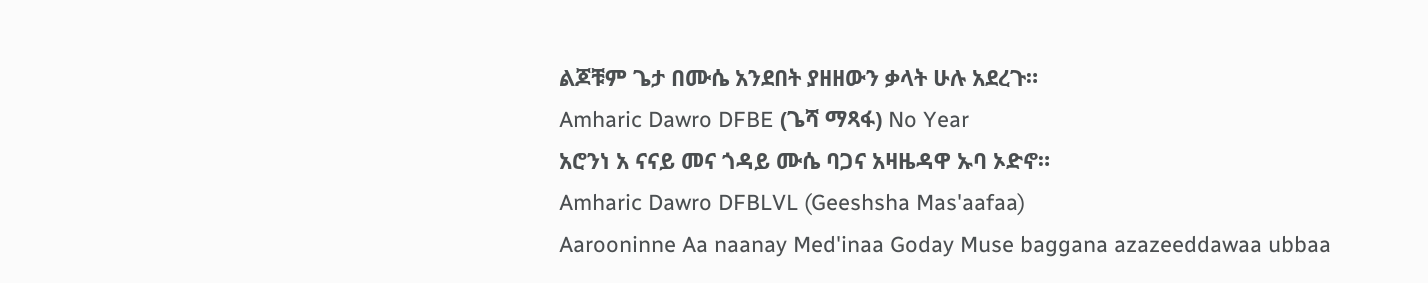ልጆቹም ጌታ በሙሴ አንደበት ያዘዘውን ቃላት ሁሉ አደረጉ።
Amharic Dawro DFBE (ጌሻ ማጻፋ) No Year
አሮንነ አ ናናይ መና ጎዳይ ሙሴ ባጋና አዛዜዳዋ ኡባ ኦድኖ።
Amharic Dawro DFBLVL (Geeshsha Mas'aafaa)
Aarooninne Aa naanay Med'inaa Goday Muse baggana azazeeddawaa ubbaa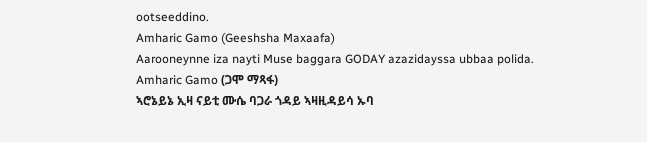ootseeddino.
Amharic Gamo (Geeshsha Maxaafa)
Aarooneynne iza nayti Muse baggara GODAY azazidayssa ubbaa polida.
Amharic Gamo (ጋሞ ማጻፋ)
ኣሮኔይኔ ኢዛ ናይቲ ሙሴ ባጋራ ጎዳይ ኣዛዚዳይሳ ኡባ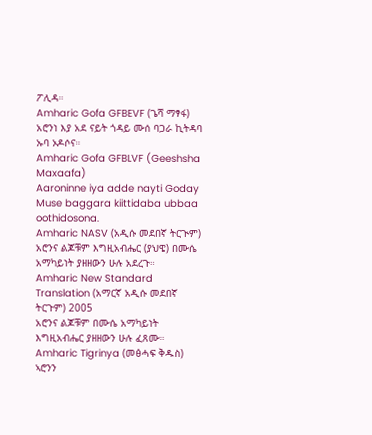ፖሊዳ።
Amharic Gofa GFBEVF (ጌሻ ማፃፋ)
አሮንነ እያ አደ ናይት ጎዳይ ሙሰ ባጋራ ኪትዳባ ኡባ ኦዶሶና።
Amharic Gofa GFBLVF (Geeshsha Maxaafa)
Aaroninne iya adde nayti Goday Muse baggara kiittidaba ubbaa oothidosona.
Amharic NASV (አዲሱ መደበኛ ትርጒም)
አሮንና ልጆቹም እግዚአብሔር (ያህዌ) በሙሴ አማካይነት ያዘዘውን ሁሉ አደረጉ።
Amharic New Standard Translation (አማርኛ አዲሱ መደበኛ ትርጉም) 2005
አሮንና ልጆቹም በሙሴ አማካይነት እግዚአብሔር ያዘዘውን ሁሉ ፈጸሙ።
Amharic Tigrinya (መፅሓፍ ቅዱስ)
ኣሮንን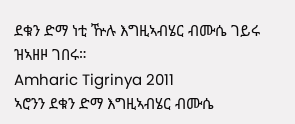ደቁን ድማ ነቲ ዅሉ እግዚኣብሄር ብሙሴ ገይሩ ዝኣዘዞ ገበሩ።
Amharic Tigrinya 2011
ኣሮንን ደቁን ድማ እግዚኣብሄር ብሙሴ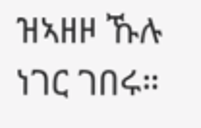ዝኣዘዞ ኹሉ ነገር ገበሩ።